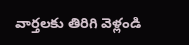వార్తలకు తిరిగి వెళ్లండి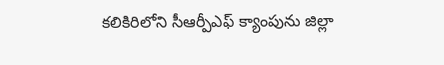కలికిరిలోని సీఆర్పీఎఫ్ క్యాంపును జిల్లా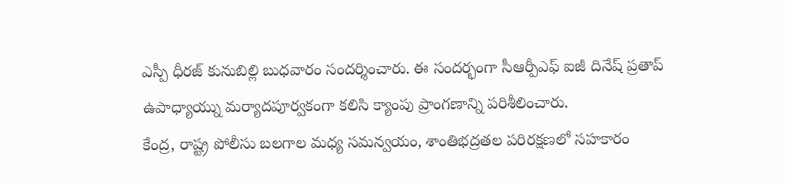ఎస్పీ ధీరజ్ కునుబిల్లి బుధవారం సందర్శించారు. ఈ సందర్భంగా సీఆర్పీఎఫ్ ఐజీ దినేష్ ప్రతాప్ ఉపాధ్యాయ్ను మర్యాదపూర్వకంగా కలిసి క్యాంపు ప్రాంగణాన్ని పరిశీలించారు.
కేంద్ర, రాష్ట్ర పోలీసు బలగాల మధ్య సమన్వయం, శాంతిభద్రతల పరిరక్షణలో సహకారం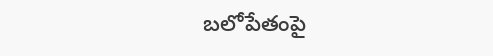బలోపేతంపై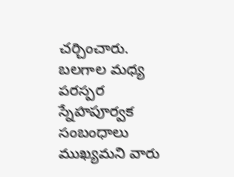చర్చించారు. బలగాల మధ్య పరస్పర స్నేహపూర్వక సంబంధాలు ముఖ్యమని వారు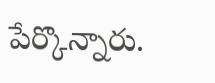పేర్కొన్నారు.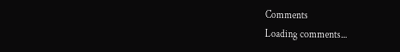Comments
Loading comments...